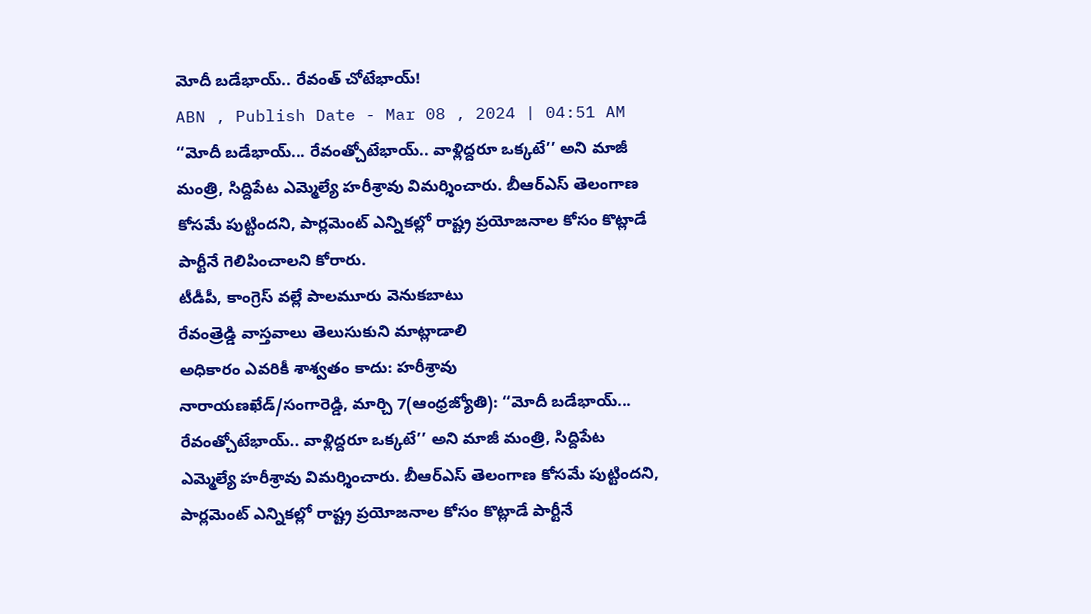మోదీ బడేభాయ్.. రేవంత్ చోటేభాయ్!
ABN , Publish Date - Mar 08 , 2024 | 04:51 AM
‘‘మోదీ బడేభాయ్... రేవంత్చోటేభాయ్.. వాళ్లిద్దరూ ఒక్కటే’’ అని మాజీ మంత్రి, సిద్దిపేట ఎమ్మెల్యే హరీశ్రావు విమర్శించారు. బీఆర్ఎస్ తెలంగాణ కోసమే పుట్టిందని, పార్లమెంట్ ఎన్నికల్లో రాష్ట్ర ప్రయోజనాల కోసం కొట్లాడే పార్టీనే గెలిపించాలని కోరారు.
టీడీపీ, కాంగ్రెస్ వల్లే పాలమూరు వెనుకబాటు
రేవంత్రెడ్డి వాస్తవాలు తెలుసుకుని మాట్లాడాలి
అధికారం ఎవరికీ శాశ్వతం కాదు: హరీశ్రావు
నారాయణఖేడ్/సంగారెడ్డి, మార్చి 7(ఆంధ్రజ్యోతి): ‘‘మోదీ బడేభాయ్... రేవంత్చోటేభాయ్.. వాళ్లిద్దరూ ఒక్కటే’’ అని మాజీ మంత్రి, సిద్దిపేట ఎమ్మెల్యే హరీశ్రావు విమర్శించారు. బీఆర్ఎస్ తెలంగాణ కోసమే పుట్టిందని, పార్లమెంట్ ఎన్నికల్లో రాష్ట్ర ప్రయోజనాల కోసం కొట్లాడే పార్టీనే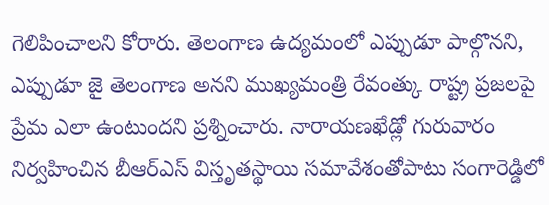గెలిపించాలని కోరారు. తెలంగాణ ఉద్యమంలో ఎప్పుడూ పాల్గొనని, ఎప్పుడూ జై తెలంగాణ అనని ముఖ్యమంత్రి రేవంత్కు రాష్ట్ర ప్రజలపై ప్రేమ ఎలా ఉంటుందని ప్రశ్నించారు. నారాయణఖేడ్లో గురువారం నిర్వహించిన బీఆర్ఎస్ విస్తృతస్థాయి సమావేశంతోపాటు సంగారెడ్డిలో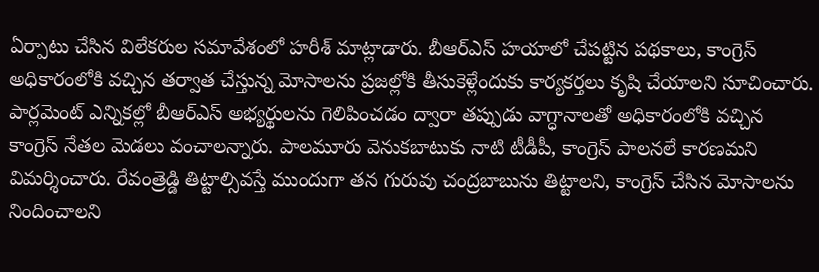ఏర్పాటు చేసిన విలేకరుల సమావేశంలో హరీశ్ మాట్లాడారు. బీఆర్ఎస్ హయాలో చేపట్టిన పథకాలు, కాంగ్రెస్ అధికారంలోకి వచ్చిన తర్వాత చేస్తున్న మోసాలను ప్రజల్లోకి తీసుకెళ్లేందుకు కార్యకర్తలు కృషి చేయాలని సూచించారు. పార్లమెంట్ ఎన్నికల్లో బీఆర్ఎస్ అభ్యర్థులను గెలిపించడం ద్వారా తప్పుడు వాగ్ధానాలతో అధికారంలోకి వచ్చిన కాంగ్రెస్ నేతల మెడలు వంచాలన్నారు. పాలమూరు వెనుకబాటుకు నాటి టీడీపీ, కాంగ్రెస్ పాలనలే కారణమని విమర్శించారు. రేవంత్రెడ్డి తిట్టాల్సివస్తే ముందుగా తన గురువు చంద్రబాబును తిట్టాలని, కాంగ్రెస్ చేసిన మోసాలను నిందించాలని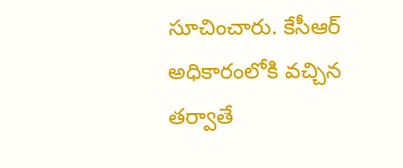సూచించారు. కేసీఆర్ అధికారంలోకి వచ్చిన తర్వాతే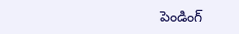పెండింగ్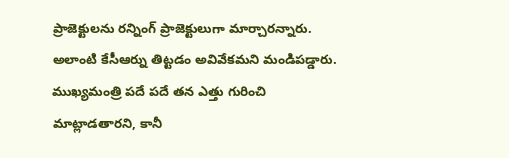ప్రాజెక్టులను రన్నింగ్ ప్రాజెక్టులుగా మార్చారన్నారు. అలాంటి కేసీఆర్ను తిట్టడం అవివేకమని మండిపడ్డారు. ముఖ్యమంత్రి పదే పదే తన ఎత్తు గురించి మాట్లాడతారని, కానీ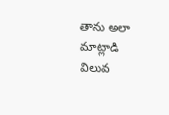తాను అలా మాట్లాడి విలువ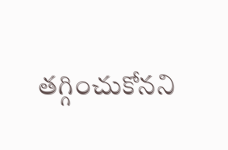తగ్గించుకోనని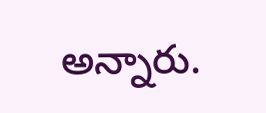అన్నారు.